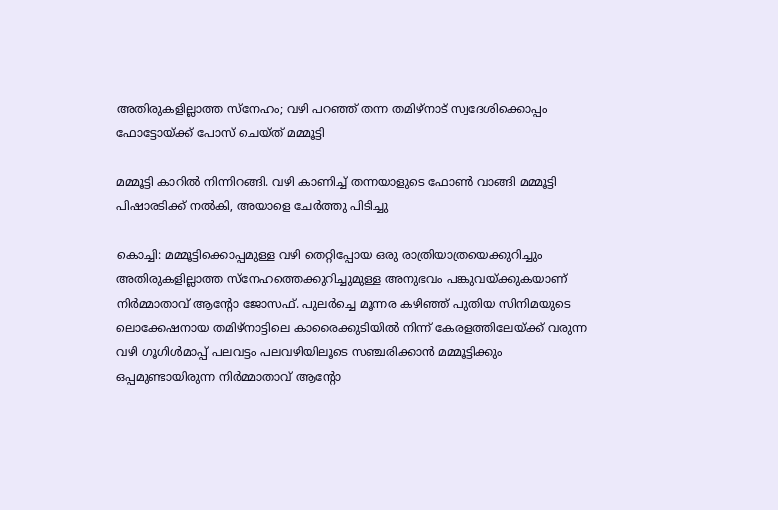അതിരുകളില്ലാത്ത സ്നേഹം; വഴി പറഞ്ഞ് തന്ന തമിഴ്നാട് സ്വദേശിക്കൊപ്പം ഫോട്ടോയ്ക്ക് പോസ് ചെയ്ത് മമ്മൂട്ടി

മമ്മൂട്ടി കാറിൽ നിന്നിറങ്ങി. വഴി കാണിച്ച് തന്നയാളുടെ ഫോൺ വാങ്ങി മമ്മൂട്ടി പിഷാരടിക്ക് നൽകി, അയാളെ ചേർത്തു പിടിച്ചു

കൊച്ചി: മമ്മൂട്ടിക്കൊപ്പമുള്ള വഴി തെറ്റിപ്പോയ ഒരു രാത്രിയാത്രയെക്കുറിച്ചും അതിരുകളില്ലാത്ത സ്നേഹത്തെക്കുറിച്ചുമുള്ള അനുഭവം പങ്കുവയ്ക്കുകയാണ് നിർമ്മാതാവ് ആൻ്റോ ജോസഫ്. പുലർച്ചെ മൂന്നര കഴിഞ്ഞ് പുതിയ സിനിമയുടെ ലൊക്കേഷനായ തമിഴ്നാട്ടിലെ കാരൈക്കുടിയിൽ നിന്ന് കേരളത്തിലേയ്ക്ക് വരുന്ന വഴി ഗൂഗിൾമാപ്പ് പലവട്ടം പലവഴിയിലൂടെ സഞ്ചരിക്കാൻ മമ്മൂട്ടിക്കും ഒപ്പമുണ്ടായിരുന്ന നിർമ്മാതാവ് ആൻ്റോ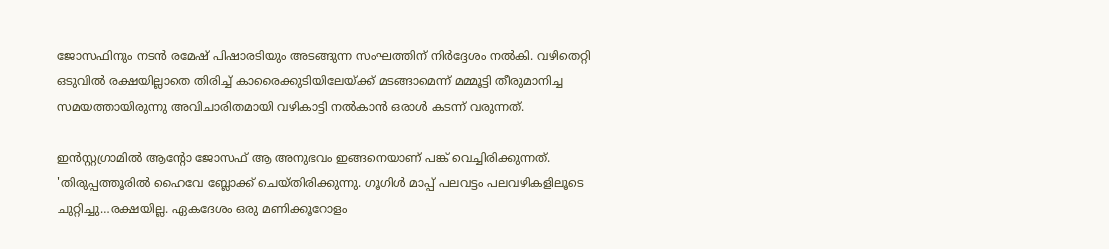ജോസഫിനും നടൻ രമേഷ് പിഷാരടിയും അടങ്ങുന്ന സംഘത്തിന് നിർദ്ദേശം നൽകി. വഴിതെറ്റി ഒടുവിൽ രക്ഷയില്ലാതെ തിരിച്ച് കാരൈക്കുടിയിലേയ്ക്ക് മടങ്ങാമെന്ന് മമ്മൂട്ടി തീരുമാനിച്ച സമയത്തായിരുന്നു അവിചാരിതമായി വഴികാട്ടി നൽകാൻ ഒരാൾ കടന്ന് വരുന്നത്.

ഇൻസ്റ്റഗ്രാമിൽ ആൻ്റോ ജോസഫ് ആ അനുഭവം ഇങ്ങനെയാണ് പങ്ക് വെച്ചിരിക്കുന്നത്. 'തിരുപ്പത്തൂരിൽ ഹൈവേ ബ്ലോക്ക്‌ ചെയ്തിരിക്കുന്നു. ഗൂഗിൾ മാപ്പ് പലവട്ടം പലവഴികളിലൂടെ ചുറ്റിച്ചു…രക്ഷയില്ല. ഏകദേശം ഒരു മണിക്കൂറോളം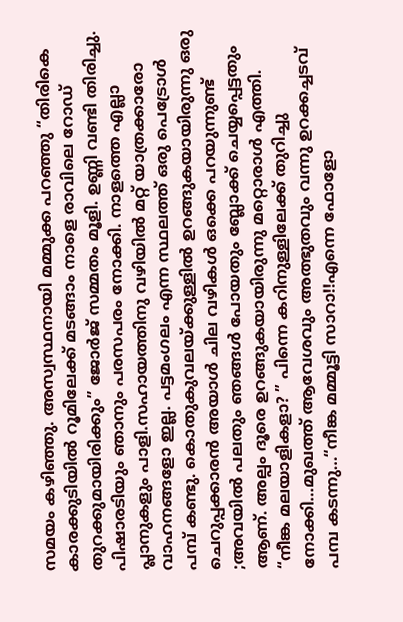സമയം കഴിഞ്ഞു. അസ്വസ്ഥനായി മമ്മുക്ക പറഞ്ഞു “തിരികെ കാരക്കുടിയിൽ റൂമിലേക്ക് മടങ്ങാം നാളെ രാവിലെ റോഡ് തുറക്കുമായിരിക്കും” ജോർജ് സമ്മതം മൂളി. ഉണ്ണി വണ്ടി തിരിച്ചു. പിഷാരടിയും ഞാനും പരസപരം നോക്കി. നാളത്തെ എല്ലാ പ്ലാനുകളും പാളി.സഹായത്തിനു വഴിയിൽ മറ്റ് യാത്രക്കാരോ വാഹനങ്ങളോ ഇല്ല. പട്ടമംഗലം എന്ന സ്ഥലത്ത് ഒരു പെട്രോൾ പമ്പ് കണ്ടു. കൊതുകുവലയ്ക്കുള്ളിൽ ഉറങ്ങുകയായിരുന്നു ഒരു ചെറുപ്പക്കാരൻ അയാൾ ചില വഴികൾ ഒക്കെ പറയുന്നുണ്ട് ;അവയിൽ പലതും ഞങ്ങൾ പോയതും ബ്ലോക്ക്‌ ചെയ്യപ്പെട്ടതും ആണ്. അല്പം ദൂരെ ഉറങ്ങുകയായിരുന്നു മറ്റൊരാൾ എത്തി. “നീങ്ക മലയാളികളാ? ” പിന്നെ കറിനുള്ളിലേക്ക് തുറിച്ചു നോക്കി…മുഖത്ത് ആവേശവും അത്ഭുതവും വന്നു ഉറക്കച്ചടവ് പമ്പ കടന്നു…“നീങ്ക മമ്മൂട്ടി സാറാ!!എന്നെ ഫോളോ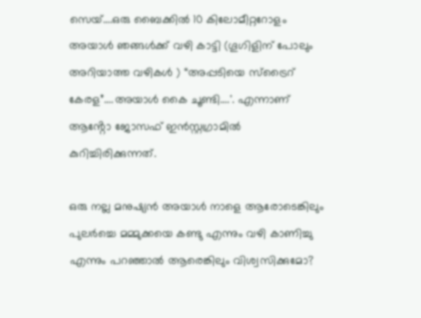സെയ്‌….ഒരു ബൈക്കിൽ 10 കിലോമീറ്ററോളം അയാൾ ഞങ്ങൾക്ക് വഴി കാട്ടി (ഗൂഗിളിന് പോലും അറിയാത്ത വഴികൾ ) “അപ്പടിയെ സ്ട്രൈറ് കേരള”….അയാൾ കൈ ചൂണ്ടി….'. എന്നാണ് ആൻ്റോ ജോസഫ് ഇൻസ്റ്റഗ്രാമിൽ കുറിച്ചിരിക്കുന്നത്.

ഒരു നല്ല മനുഷ്യൻ അയാൾ നാളെ ആരോടെങ്കിലും പുലർച്ചെ മമ്മുക്കയെ കണ്ടു എന്നും വഴി കാണിച്ചു എന്നും പറഞ്ഞാൽ ആരെങ്കിലും വിശ്വസിക്കുമോ?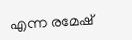എന്ന രമേഷ്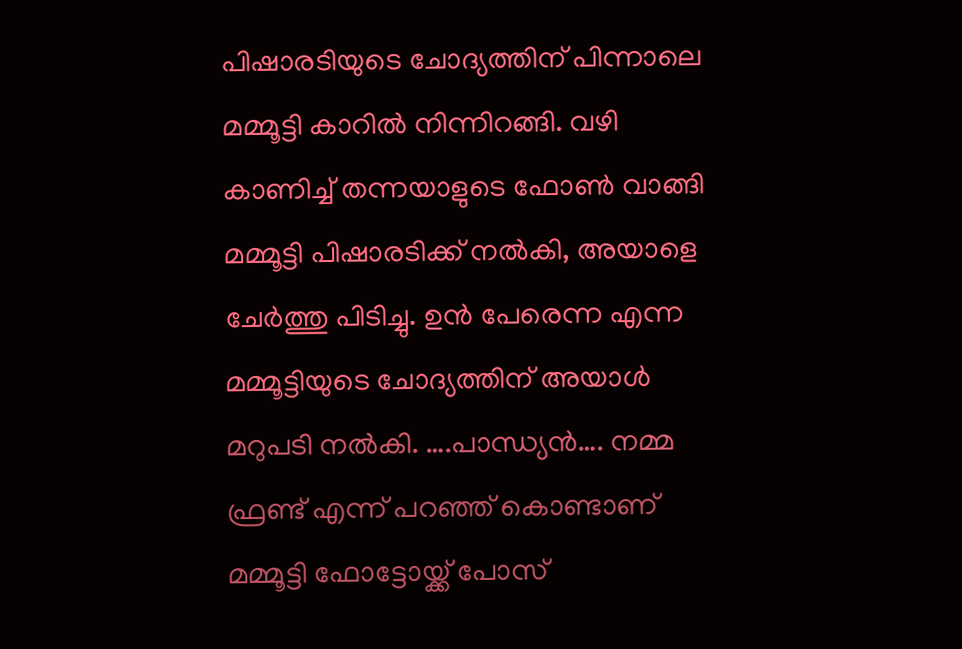പിഷാരടിയുടെ ചോദ്യത്തിന് പിന്നാലെ മമ്മൂട്ടി കാറിൽ നിന്നിറങ്ങി. വഴി കാണിച്ച് തന്നയാളുടെ ഫോൺ വാങ്ങി മമ്മൂട്ടി പിഷാരടിക്ക് നൽകി, അയാളെ ചേർത്തു പിടിച്ചു. ഉൻ പേരെന്ന എന്ന മമ്മൂട്ടിയുടെ ചോദ്യത്തിന് അയാൾ മറുപടി നൽകി. ….പാന്ധ്യൻ…. നമ്മ ഫ്രണ്ട് എന്ന് പറഞ്ഞ് കൊണ്ടാണ് മമ്മൂട്ടി ഫോട്ടോയ്ക്ക് പോസ്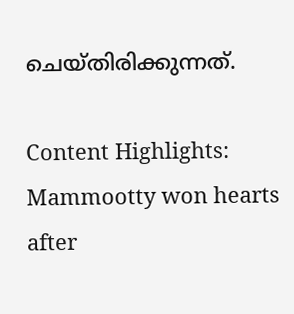ചെയ്തിരിക്കുന്നത്.

Content Highlights: Mammootty won hearts after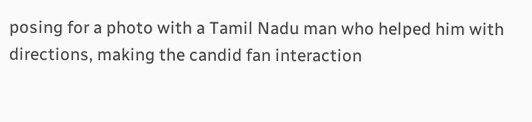posing for a photo with a Tamil Nadu man who helped him with directions, making the candid fan interaction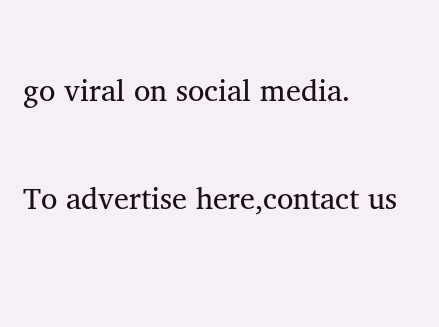go viral on social media.

To advertise here,contact us